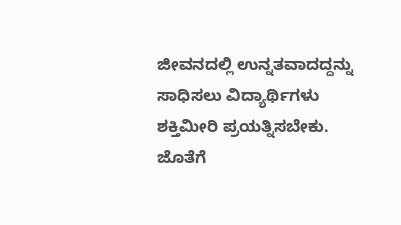ಜೀವನದಲ್ಲಿ ಉನ್ನತವಾದದ್ದನ್ನು ಸಾಧಿಸಲು ವಿದ್ಯಾರ್ಥಿಗಳು ಶಕ್ತಿಮೀರಿ ಪ್ರಯತ್ನಿಸಬೇಕು. ಜೊತೆಗೆ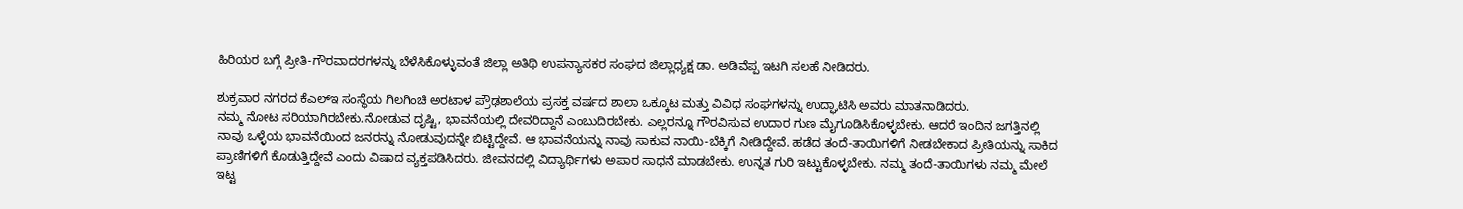ಹಿರಿಯರ ಬಗ್ಗೆ ಪ್ರೀತಿ-ಗೌರವಾದರಗಳನ್ನು ಬೆಳೆಸಿಕೊಳ್ಳುವಂತೆ ಜಿಲ್ಲಾ ಅತಿಥಿ ಉಪನ್ಯಾಸಕರ ಸಂಘದ ಜಿಲ್ಲಾಧ್ಯಕ್ಷ ಡಾ. ಅಡಿವೆಪ್ಪ ಇಟಗಿ ಸಲಹೆ ನೀಡಿದರು.

ಶುಕ್ರವಾರ ನಗರದ ಕೆಎಲ್ಇ ಸಂಸ್ಥೆಯ ಗಿಲಗಿಂಚಿ ಅರಟಾಳ ಪ್ರೌಢಶಾಲೆಯ ಪ್ರಸಕ್ತ ವರ್ಷದ ಶಾಲಾ ಒಕ್ಕೂಟ ಮತ್ತು ವಿವಿಧ ಸಂಘಗಳನ್ನು ಉದ್ಘಾಟಿಸಿ ಅವರು ಮಾತನಾಡಿದರು.
ನಮ್ಮ ನೋಟ ಸರಿಯಾಗಿರಬೇಕು.ನೋಡುವ ದೃಷ್ಟಿ, ಭಾವನೆಯಲ್ಲಿ ದೇವರಿದ್ದಾನೆ ಎಂಬುದಿರಬೇಕು. ಎಲ್ಲರನ್ನೂ ಗೌರವಿಸುವ ಉದಾರ ಗುಣ ಮೈಗೂಡಿಸಿಕೊಳ್ಳಬೇಕು. ಆದರೆ ಇಂದಿನ ಜಗತ್ತಿನಲ್ಲಿ ನಾವು ಒಳ್ಳೆಯ ಭಾವನೆಯಿಂದ ಜನರನ್ನು ನೋಡುವುದನ್ನೇ ಬಿಟ್ಟಿದ್ದೇವೆ. ಆ ಭಾವನೆಯನ್ನು ನಾವು ಸಾಕುವ ನಾಯಿ-ಬೆಕ್ಕಿಗೆ ನೀಡಿದ್ದೇವೆ. ಹಡೆದ ತಂದೆ-ತಾಯಿಗಳಿಗೆ ನೀಡಬೇಕಾದ ಪ್ರೀತಿಯನ್ನು ಸಾಕಿದ ಪ್ರಾಣಿಗಳಿಗೆ ಕೊಡುತ್ತಿದ್ದೇವೆ ಎಂದು ವಿಷಾದ ವ್ಯಕ್ತಪಡಿಸಿದರು. ಜೀವನದಲ್ಲಿ ವಿದ್ಯಾರ್ಥಿಗಳು ಅಪಾರ ಸಾಧನೆ ಮಾಡಬೇಕು. ಉನ್ನತ ಗುರಿ ಇಟ್ಟುಕೊಳ್ಳಬೇಕು. ನಮ್ಮ ತಂದೆ-ತಾಯಿಗಳು ನಮ್ಮ ಮೇಲೆ ಇಟ್ಟ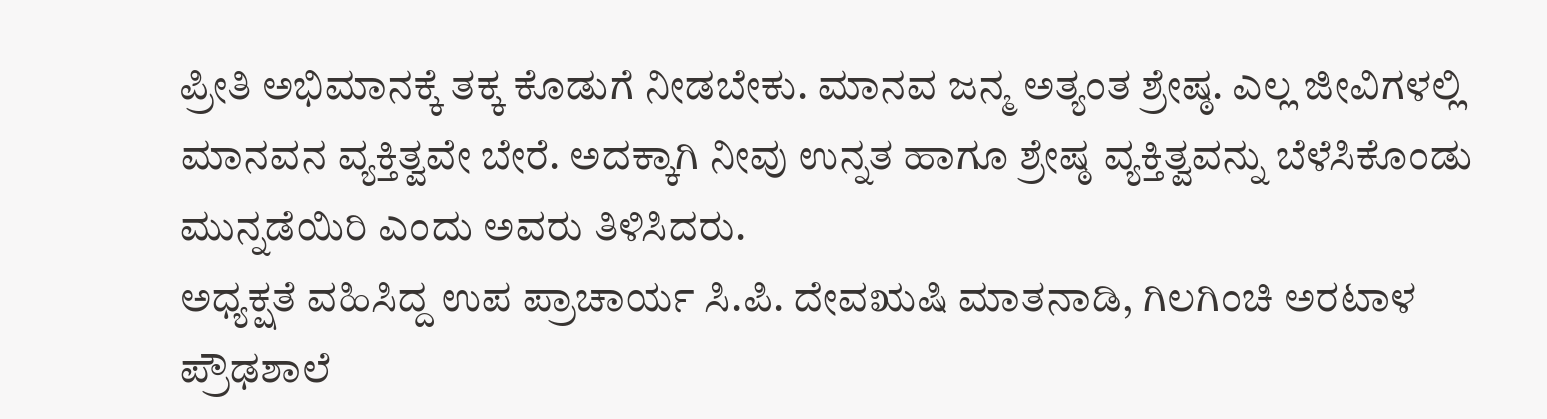ಪ್ರೀತಿ ಅಭಿಮಾನಕ್ಕೆ ತಕ್ಕ ಕೊಡುಗೆ ನೀಡಬೇಕು. ಮಾನವ ಜನ್ಮ ಅತ್ಯಂತ ಶ್ರೇಷ್ಠ. ಎಲ್ಲ ಜೀವಿಗಳಲ್ಲಿ ಮಾನವನ ವ್ಯಕ್ತಿತ್ವವೇ ಬೇರೆ. ಅದಕ್ಕಾಗಿ ನೀವು ಉನ್ನತ ಹಾಗೂ ಶ್ರೇಷ್ಠ ವ್ಯಕ್ತಿತ್ವವನ್ನು ಬೆಳೆಸಿಕೊಂಡು ಮುನ್ನಡೆಯಿರಿ ಎಂದು ಅವರು ತಿಳಿಸಿದರು.
ಅಧ್ಯಕ್ಷತೆ ವಹಿಸಿದ್ದ ಉಪ ಪ್ರಾಚಾರ್ಯ ಸಿ.ಪಿ. ದೇವಋಷಿ ಮಾತನಾಡಿ, ಗಿಲಗಿಂಚಿ ಅರಟಾಳ ಪ್ರೌಢಶಾಲೆ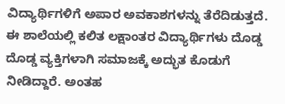ವಿದ್ಯಾರ್ಥಿಗಳಿಗೆ ಅಪಾರ ಅವಕಾಶಗಳನ್ನು ತೆರೆದಿಡುತ್ತದೆ. ಈ ಶಾಲೆಯಲ್ಲಿ ಕಲಿತ ಲಕ್ಷಾಂತರ ವಿದ್ಯಾರ್ಥಿಗಳು ದೊಡ್ಡ ದೊಡ್ಡ ವ್ಯಕ್ತಿಗಳಾಗಿ ಸಮಾಜಕ್ಕೆ ಅದ್ಭುತ ಕೊಡುಗೆ ನೀಡಿದ್ದಾರೆ. ಅಂತಹ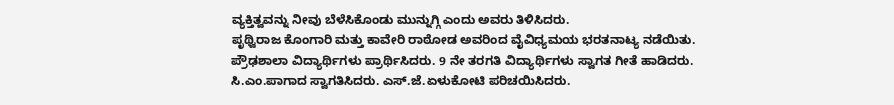ವ್ಯಕ್ತಿತ್ವವನ್ನು ನೀವು ಬೆಳೆಸಿಕೊಂಡು ಮುನ್ನುಗ್ಗಿ ಎಂದು ಅವರು ತಿಳಿಸಿದರು.
ಪೃಥ್ವಿರಾಜ ಕೊಂಗಾರಿ ಮತ್ತು ಕಾವೇರಿ ರಾಠೋಡ ಅವರಿಂದ ವೈವಿಧ್ಯಮಯ ಭರತನಾಟ್ಯ ನಡೆಯಿತು. ಪ್ರೌಢಶಾಲಾ ವಿದ್ಯಾರ್ಥಿಗಳು ಪ್ರಾರ್ಥಿಸಿದರು. 9 ನೇ ತರಗತಿ ವಿದ್ಯಾರ್ಥಿಗಳು ಸ್ವಾಗತ ಗೀತೆ ಹಾಡಿದರು. ಸಿ.ಎಂ.ಪಾಗಾದ ಸ್ವಾಗತಿಸಿದರು. ಎಸ್.ಜೆ.ಏಳುಕೋಟಿ ಪರಿಚಯಿಸಿದರು.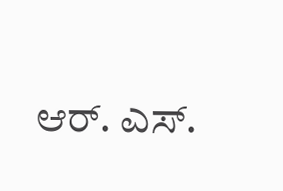ಆರ್. ಎಸ್.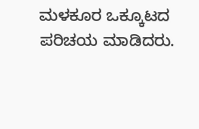ಮಳಕೂರ ಒಕ್ಕೂಟದ ಪರಿಚಯ ಮಾಡಿದರು.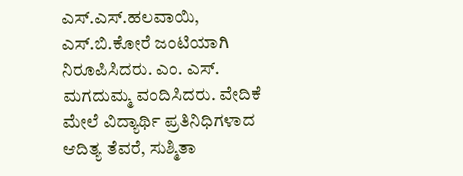ಎಸ್.ಎಸ್.ಹಲವಾಯಿ, ಎಸ್.ಬಿ.ಕೋರೆ ಜಂಟಿಯಾಗಿ ನಿರೂಪಿಸಿದರು. ಎಂ. ಎಸ್. ಮಗದುಮ್ಮ ವಂದಿಸಿದರು. ವೇದಿಕೆ ಮೇಲೆ ವಿದ್ಯಾರ್ಥಿ ಪ್ರತಿನಿಧಿಗಳಾದ ಆದಿತ್ಯ ತೆವರೆ, ಸುಶ್ಮಿತಾ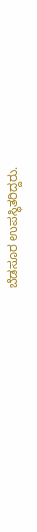ಬೆಡಸೂರ ಉಪಸ್ಥಿತರಿದ್ದರು.